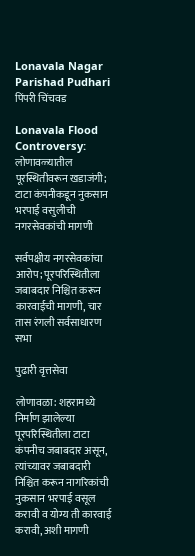Lonavala Nagar Parishad Pudhari
पिंपरी चिंचवड

Lonavala Flood Controversy: लोणावळ्यातील पूरस्थितीवरून खडाजंगी; टाटा कंपनीकडून नुकसान भरपाई वसुलीची नगरसेवकांची मागणी

सर्वपक्षीय नगरसेवकांचा आरोप; पूरपरिस्थितीला जबाबदार निश्चित करून कारवाईची मागणी, चार तास रंगली सर्वसाधारण सभा

पुढारी वृत्तसेवा

लोणावळा: शहरामध्ये निर्माण झालेल्या पूरपरिस्थितीला टाटा कंपनीच जबाबदार असून, त्यांच्यावर जबाबदारी निश्चित करून नागरिकांची नुकसान भरपाई वसूल करावी व योग्य ती कारवाई करावी, अशी मागणी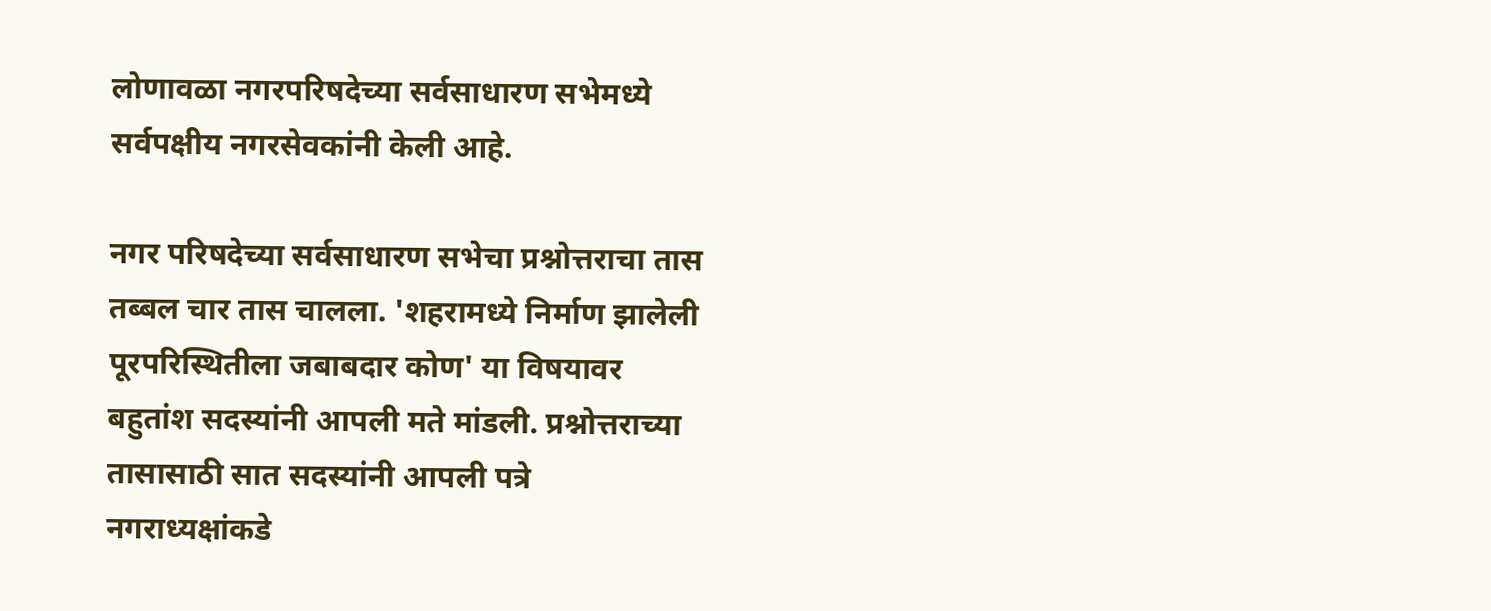लोणावळा नगरपरिषदेच्या सर्वसाधारण सभेमध्ये सर्वपक्षीय नगरसेवकांनी केली आहे.

नगर परिषदेच्या सर्वसाधारण सभेचा प्रश्नोत्तराचा तास तब्बल चार तास चालला. 'शहरामध्ये निर्माण झालेली पूरपरिस्थितीला जबाबदार कोण' या विषयावर बहुतांश सदस्यांनी आपली मते मांडली. प्रश्नोत्तराच्या तासासाठी सात सदस्यांनी आपली पत्रे नगराध्यक्षांकडे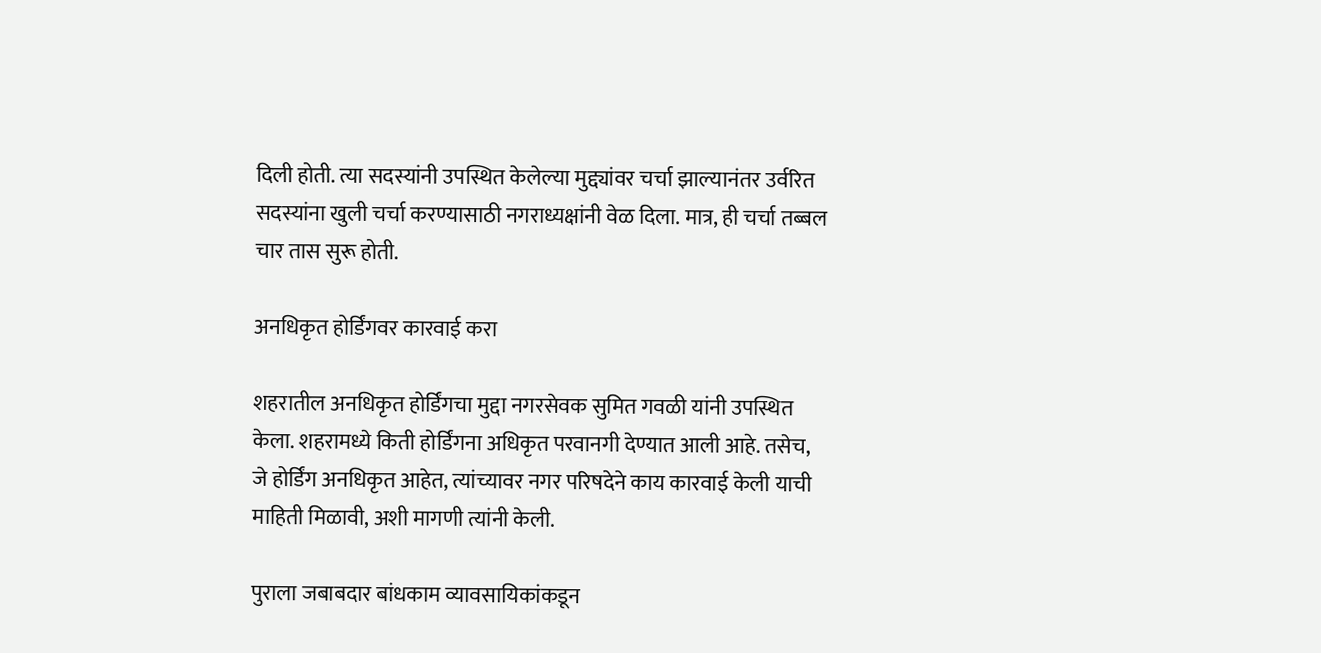दिली होती. त्या सदस्यांनी उपस्थित केलेल्या मुद्द्यांवर चर्चा झाल्यानंतर उर्वरित सदस्यांना खुली चर्चा करण्यासाठी नगराध्यक्षांनी वेळ दिला. मात्र, ही चर्चा तब्बल चार तास सुरू होती.

अनधिकृत होर्डिंगवर कारवाई करा

शहरातील अनधिकृत होर्डिंगचा मुद्दा नगरसेवक सुमित गवळी यांनी उपस्थित केला. शहरामध्ये किती होर्डिंगना अधिकृत परवानगी देण्यात आली आहे. तसेच, जे होर्डिंग अनधिकृत आहेत, त्यांच्यावर नगर परिषदेने काय कारवाई केली याची माहिती मिळावी, अशी मागणी त्यांनी केली.

पुराला जबाबदार बांधकाम व्यावसायिकांकडून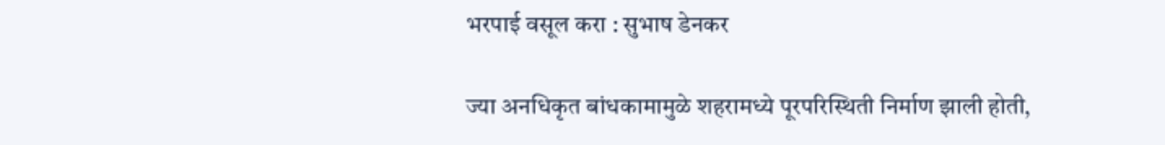भरपाई वसूल करा : सुभाष डेनकर

ज्या अनधिकृत बांधकामामुळे शहरामध्ये पूरपरिस्थिती निर्माण झाली होती,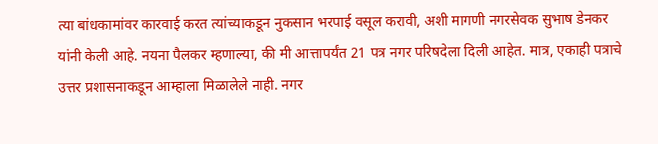त्या बांधकामांवर कारवाई करत त्यांच्याकडून नुकसान भरपाई वसूल करावी, अशी मागणी नगरसेवक सुभाष डेनकर यांनी केली आहे. नयना पैलकर म्हणाल्या, की मी आत्तापर्यंत 21 पत्र नगर परिषदेला दिली आहेत. मात्र, एकाही पत्राचे उत्तर प्रशासनाकडून आम्हाला मिळालेले नाही. नगर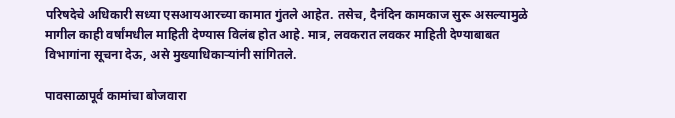परिषदेचे अधिकारी सध्या एसआयआरच्या कामात गुंतले आहेत. तसेच, दैनंदिन कामकाज सुरू असल्यामुळे मागील काही वर्षांमधील माहिती देण्यास विलंब होत आहे. मात्र, लवकरात लवकर माहिती देण्याबाबत विभागांना सूचना देऊ, असे मुख्याधिकाऱ्यांनी सांगितले.

पावसाळापूर्व कामांचा बोजवारा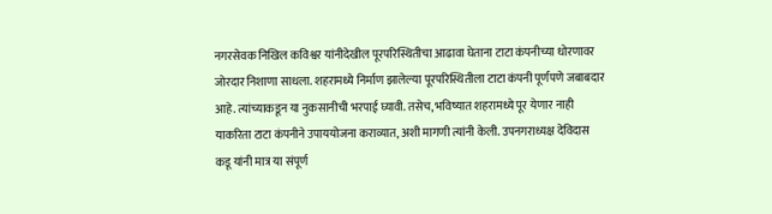नगरसेवक निखिल कविश्वर यांनीदेखील पूरपरिस्थितीचा आढावा घेताना टाटा कंपनीच्या धोरणावर जोरदार निशाणा साधला. शहरामध्ये निर्माण झालेल्या पूरपरिस्थितीला टाटा कंपनी पूर्णपणे जबाबदार आहे. त्यांच्याकडून या नुकसानीची भरपाई घ्यावी. तसेच, भविष्यात शहरामध्ये पूर येणार नाही याकरिता टाटा कंपनीने उपाययोजना कराव्यात, अशी मागणी त्यांनी केली. उपनगराध्यक्ष देविदास कडू यांनी मात्र या संपूर्ण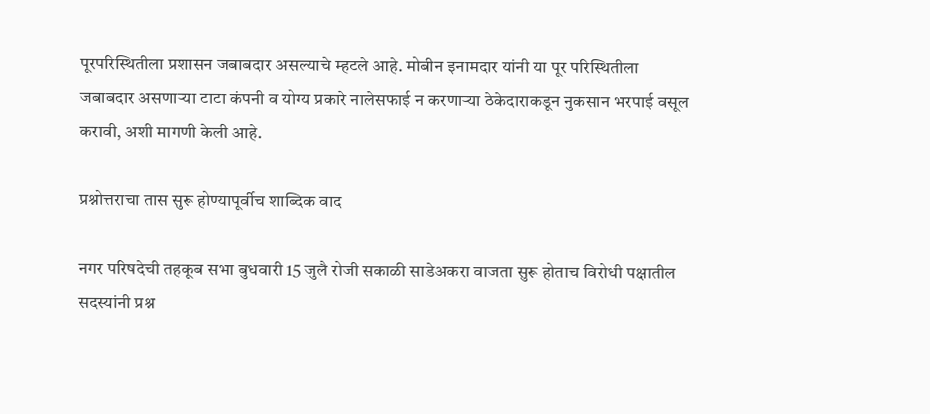पूरपरिस्थितीला प्रशासन जबाबदार असल्याचे म्हटले आहे. मोबीन इनामदार यांनी या पूर परिस्थितीला जबाबदार असणाऱ्या टाटा कंपनी व योग्य प्रकारे नालेसफाई न करणाऱ्या ठेकेदाराकडून नुकसान भरपाई वसूल करावी, अशी मागणी केली आहे.

प्रश्नोत्तराचा तास सुरू होण्यापूर्वीच शाब्दिक वाद

नगर परिषदेची तहकूब सभा बुधवारी 15 जुलै रोजी सकाळी साडेअकरा वाजता सुरू होताच विरोधी पक्षातील सदस्यांनी प्रश्न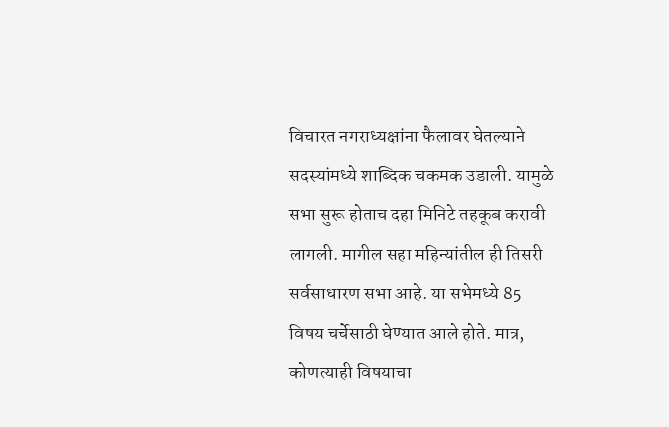विचारत नगराध्यक्षांना फैलावर घेतल्याने सदस्यांमध्ये शाब्दिक चकमक उडाली. यामुळे सभा सुरू होताच दहा मिनिटे तहकूब करावी लागली. मागील सहा महिन्यांतील ही तिसरी सर्वसाधारण सभा आहे. या सभेमध्ये 85 विषय चर्चेसाठी घेण्यात आले होते. मात्र, कोणत्याही विषयाचा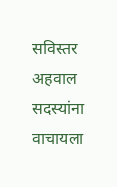सविस्तर अहवाल सदस्यांना वाचायला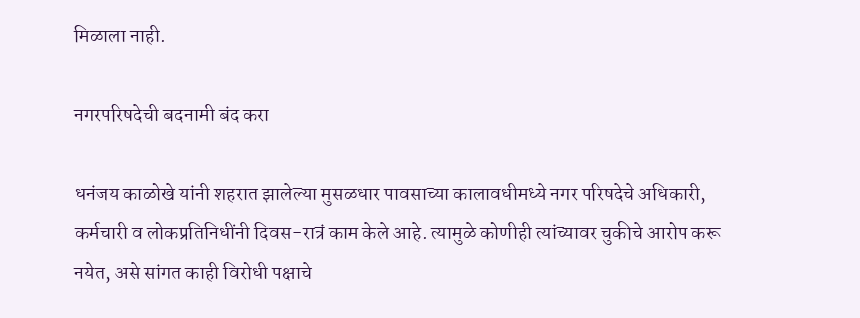मिळाला नाही.

नगरपरिषदेची बदनामी बंद करा

धनंजय काळोखे यांनी शहरात झालेल्या मुसळधार पावसाच्या कालावधीमध्ये नगर परिषदेचे अधिकारी, कर्मचारी व लोकप्रतिनिधींनी दिवस-रात्रं काम केले आहे‌. त्यामुळे कोणीही त्यांच्यावर चुकीचे आरोप करू नयेत, असे सांगत काही विरोधी पक्षाचे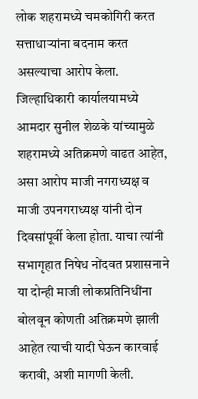लोक शहरामध्ये चमकोगिरी करत सत्ताधाऱ्यांना बदनाम करत असल्याचा आरोप केला. जिल्हाधिकारी कार्यालयामध्ये आमदार सुनील शेळके यांच्यामुळे शहरामध्ये अतिक्रमणे वाढत आहेत, असा आरोप माजी नगराध्यक्ष व माजी उपनगराध्यक्ष यांनी दोन दिवसांपूर्वी केला होता. याचा त्यांनी सभागृहात निषेध नोंदवत प्रशासनाने या दोन्ही माजी लोकप्रतिनिधींना बोलवून कोणती अतिक्रमणे झाली आहेत त्याची यादी घेऊन कारवाई करावी, अशी मागणी केली.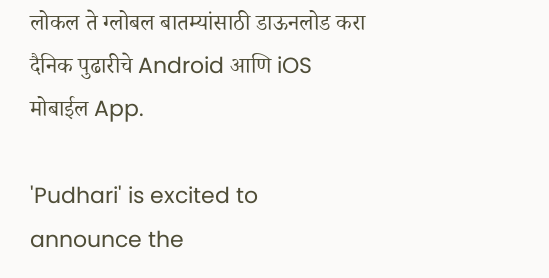लोकल ते ग्लोबल बातम्यांसाठी डाऊनलोड करा दैनिक पुढारीचे Android आणि iOS मोबाईल App.

'Pudhari' is excited to announce the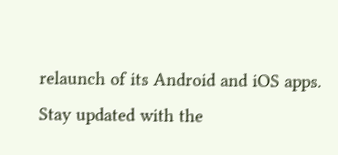relaunch of its Android and iOS apps. Stay updated with the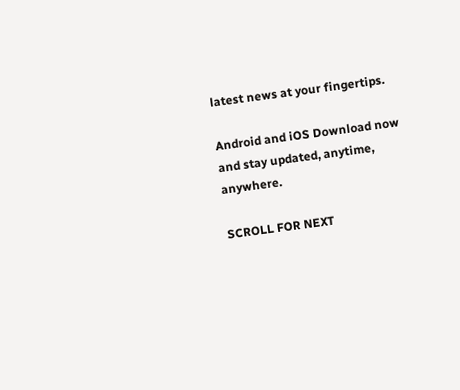latest news at your fingertips.

Android and iOS Download now and stay updated, anytime, anywhere.

SCROLL FOR NEXT